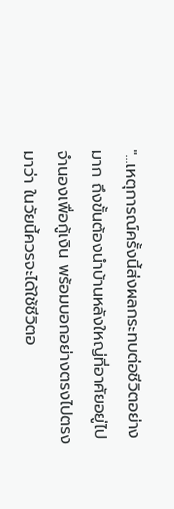"...เหตุการณ์ครั้งนี้ส่งผลกระทบต่อชีวิตอย่างมาก ถึงขั้นต้องนำบ้านหลังใหญ่ที่อาศัยอยู่ไปจำนองเพื่อกู้เงิน พร้อมบอกอย่างตรงไปตรงมาว่า ในวัยนี้ควรจะได้ใช้ชีวิตอ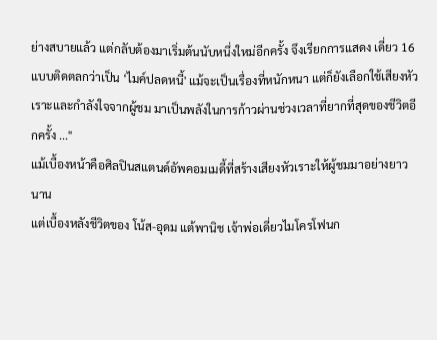ย่างสบายแล้ว แต่กลับต้องมาเริ่มต้นนับหนึ่งใหม่อีกครั้ง จึงเรียกการแสดง เดี่ยว 16 แบบติดตลกว่าเป็น ‘ไมค์ปลดหนี้' แม้จะเป็นเรื่องที่หนักหนา แต่ก็ยังเลือกใช้เสียงหัวเราะและกำลังใจจากผู้ชม มาเป็นพลังในการก้าวผ่านช่วงเวลาที่ยากที่สุดของชีวิตอีกครั้ง ..."
แม้เบื้องหน้าคือศิลปินสแตนด์อัพคอมเมดี้ที่สร้างเสียงหัวเราะให้ผู้ชมมาอย่างยาวนาน
แต่เบื้องหลังชีวิตของ โน้ส-อุดม แต้พานิช เจ้าพ่อเดี่ยวไมโครโฟนก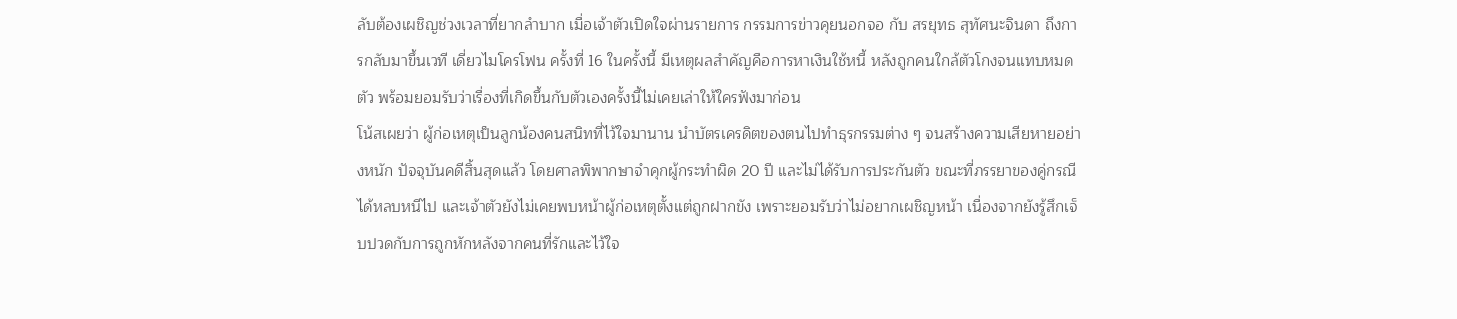ลับต้องเผชิญช่วงเวลาที่ยากลำบาก เมื่อเจ้าตัวเปิดใจผ่านรายการ กรรมการข่าวคุยนอกจอ กับ สรยุทธ สุทัศนะจินดา ถึงการกลับมาขึ้นเวที เดี่ยวไมโครโฟน ครั้งที่ 16 ในครั้งนี้ มีเหตุผลสำคัญคือการหาเงินใช้หนี้ หลังถูกคนใกล้ตัวโกงจนแทบหมดตัว พร้อมยอมรับว่าเรื่องที่เกิดขึ้นกับตัวเองครั้งนี้ไม่เคยเล่าให้ใครฟังมาก่อน
โน้สเผยว่า ผู้ก่อเหตุเป็นลูกน้องคนสนิทที่ไว้ใจมานาน นำบัตรเครดิตของตนไปทำธุรกรรมต่าง ๆ จนสร้างความเสียหายอย่างหนัก ปัจจุบันคดีสิ้นสุดแล้ว โดยศาลพิพากษาจำคุกผู้กระทำผิด 20 ปี และไม่ได้รับการประกันตัว ขณะที่ภรรยาของคู่กรณีได้หลบหนีไป และเจ้าตัวยังไม่เคยพบหน้าผู้ก่อเหตุตั้งแต่ถูกฝากขัง เพราะยอมรับว่าไม่อยากเผชิญหน้า เนื่องจากยังรู้สึกเจ็บปวดกับการถูกหักหลังจากคนที่รักและไว้ใจ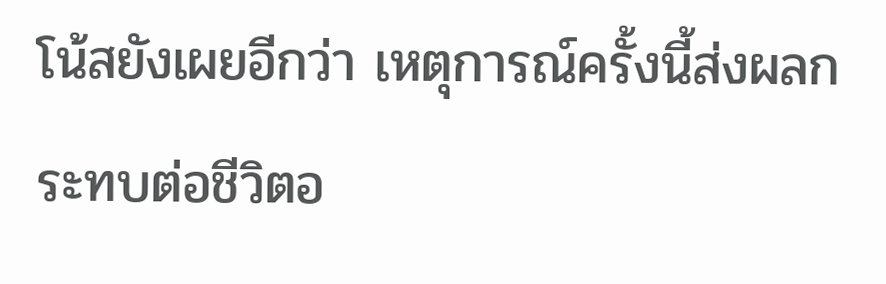โน้สยังเผยอีกว่า เหตุการณ์ครั้งนี้ส่งผลกระทบต่อชีวิตอ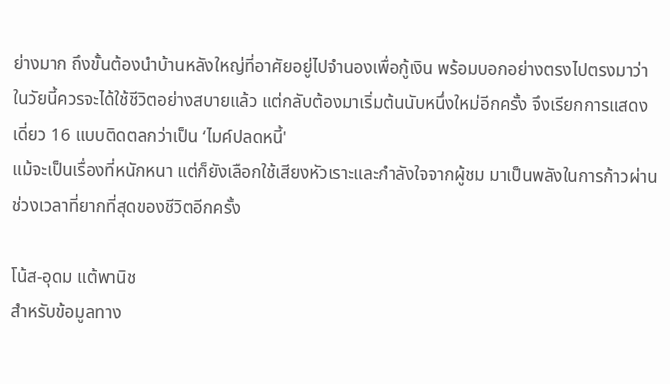ย่างมาก ถึงขั้นต้องนำบ้านหลังใหญ่ที่อาศัยอยู่ไปจำนองเพื่อกู้เงิน พร้อมบอกอย่างตรงไปตรงมาว่า ในวัยนี้ควรจะได้ใช้ชีวิตอย่างสบายแล้ว แต่กลับต้องมาเริ่มต้นนับหนึ่งใหม่อีกครั้ง จึงเรียกการแสดง เดี่ยว 16 แบบติดตลกว่าเป็น ‘ไมค์ปลดหนี้'
แม้จะเป็นเรื่องที่หนักหนา แต่ก็ยังเลือกใช้เสียงหัวเราะและกำลังใจจากผู้ชม มาเป็นพลังในการก้าวผ่านช่วงเวลาที่ยากที่สุดของชีวิตอีกครั้ง

โน้ส-อุดม แต้พานิช
สำหรับข้อมูลทาง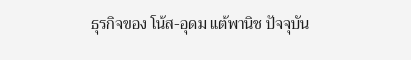ธุรกิจของ โน้ส-อุดม แต้พานิช ปัจจุบัน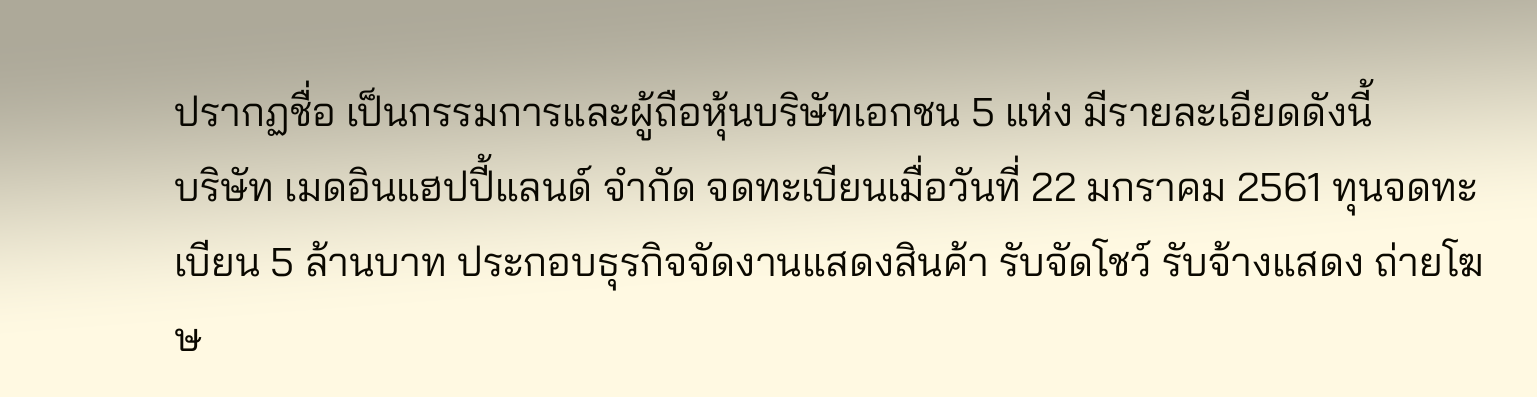ปรากฏชื่อ เป็นกรรมการและผู้ถือหุ้นบริษัทเอกชน 5 แห่ง มีรายละเอียดดังนี้
บริษัท เมดอินแฮปปี้แลนด์ จำกัด จดทะเบียนเมื่อวันที่ 22 มกราคม 2561 ทุนจดทะเบียน 5 ล้านบาท ประกอบธุรกิจจัดงานแสดงสินค้า รับจัดโชว์ รับจ้างแสดง ถ่ายโฆษ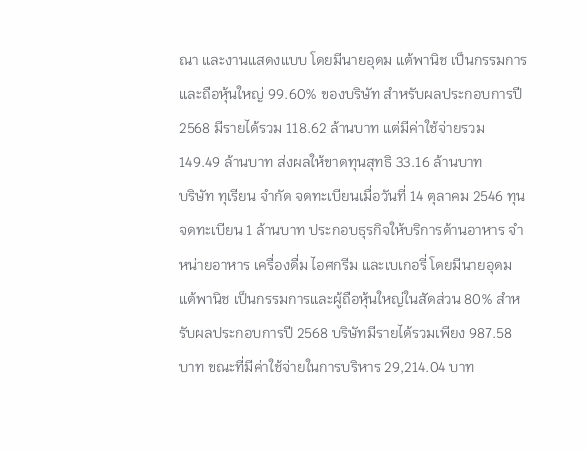ณา และงานแสดงแบบ โดยมีนายอุดม แต้พานิช เป็นกรรมการและถือหุ้นใหญ่ 99.60% ของบริษัท สำหรับผลประกอบการปี 2568 มีรายได้รวม 118.62 ล้านบาท แต่มีค่าใช้จ่ายรวม 149.49 ล้านบาท ส่งผลให้ขาดทุนสุทธิ 33.16 ล้านบาท
บริษัท ทุเรียน จำกัด จดทะเบียนเมื่อวันที่ 14 ตุลาคม 2546 ทุนจดทะเบียน 1 ล้านบาท ประกอบธุรกิจให้บริการด้านอาหาร จำหน่ายอาหาร เครื่องดื่ม ไอศกรีม และเบเกอรี่ โดยมีนายอุดม แต้พานิช เป็นกรรมการและผู้ถือหุ้นใหญ่ในสัดส่วน 80% สำหรับผลประกอบการปี 2568 บริษัทมีรายได้รวมเพียง 987.58 บาท ขณะที่มีค่าใช้จ่ายในการบริหาร 29,214.04 บาท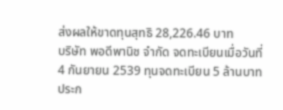ส่งผลให้ขาดทุนสุทธิ 28,226.46 บาท
บริษัท พอดีพานิช จำกัด จดทะเบียนเมื่อวันที่ 4 กันยายน 2539 ทุนจดทะเบียน 5 ล้านบาท ประก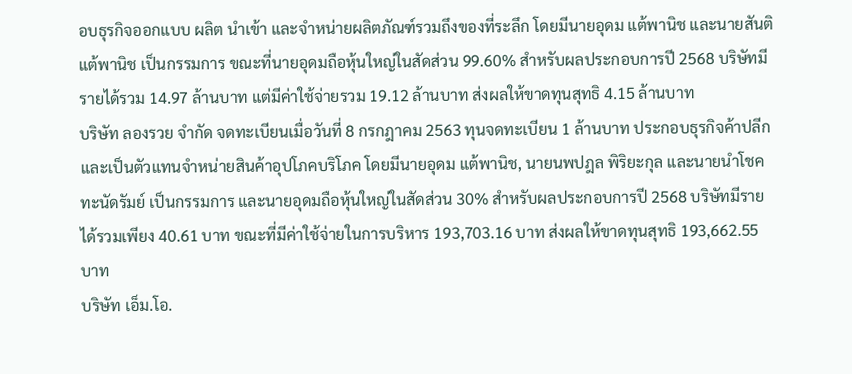อบธุรกิจออกแบบ ผลิต นำเข้า และจำหน่ายผลิตภัณฑ์รวมถึงของที่ระลึก โดยมีนายอุดม แต้พานิช และนายสันติ แต้พานิช เป็นกรรมการ ขณะที่นายอุดมถือหุ้นใหญ่ในสัดส่วน 99.60% สำหรับผลประกอบการปี 2568 บริษัทมีรายได้รวม 14.97 ล้านบาท แต่มีค่าใช้จ่ายรวม 19.12 ล้านบาท ส่งผลให้ขาดทุนสุทธิ 4.15 ล้านบาท
บริษัท ลองรวย จำกัด จดทะเบียนเมื่อวันที่ 8 กรกฎาคม 2563 ทุนจดทะเบียน 1 ล้านบาท ประกอบธุรกิจค้าปลีกและเป็นตัวแทนจำหน่ายสินค้าอุปโภคบริโภค โดยมีนายอุดม แต้พานิช, นายนพปฎล พิริยะกุล และนายนำโชค ทะนัดรัมย์ เป็นกรรมการ และนายอุดมถือหุ้นใหญ่ในสัดส่วน 30% สำหรับผลประกอบการปี 2568 บริษัทมีรายได้รวมเพียง 40.61 บาท ขณะที่มีค่าใช้จ่ายในการบริหาร 193,703.16 บาท ส่งผลให้ขาดทุนสุทธิ 193,662.55 บาท
บริษัท เอ็ม.โอ.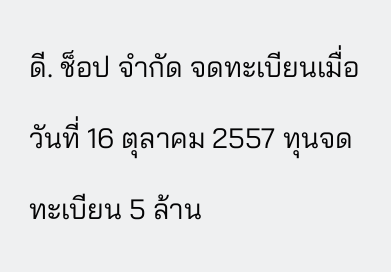ดี. ช็อป จำกัด จดทะเบียนเมื่อวันที่ 16 ตุลาคม 2557 ทุนจดทะเบียน 5 ล้าน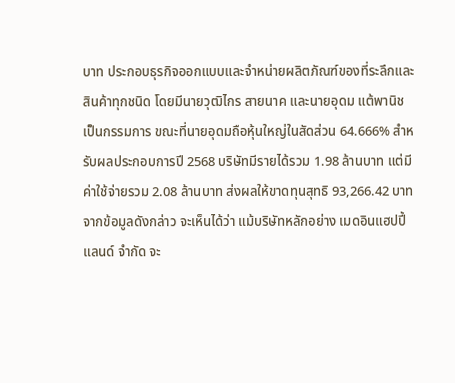บาท ประกอบธุรกิจออกแบบและจำหน่ายผลิตภัณฑ์ของที่ระลึกและสินค้าทุกชนิด โดยมีนายวุฒิไกร สายนาค และนายอุดม แต้พานิช เป็นกรรมการ ขณะที่นายอุดมถือหุ้นใหญ่ในสัดส่วน 64.666% สำหรับผลประกอบการปี 2568 บริษัทมีรายได้รวม 1.98 ล้านบาท แต่มีค่าใช้จ่ายรวม 2.08 ล้านบาท ส่งผลให้ขาดทุนสุทธิ 93,266.42 บาท
จากข้อมูลดังกล่าว จะเห็นได้ว่า แม้บริษัทหลักอย่าง เมดอินแฮปปี้แลนด์ จำกัด จะ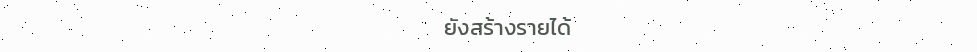ยังสร้างรายได้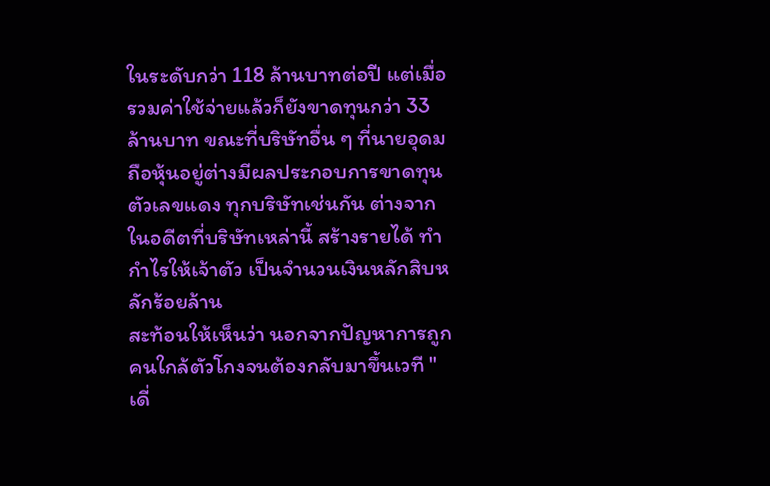ในระดับกว่า 118 ล้านบาทต่อปี แต่เมื่อรวมค่าใช้จ่ายแล้วก็ยังขาดทุนกว่า 33 ล้านบาท ขณะที่บริษัทอื่น ๆ ที่นายอุดมถือหุ้นอยู่ต่างมีผลประกอบการขาดทุน ตัวเลขแดง ทุกบริษัทเช่นกัน ต่างจากในอดีตที่บริษัทเหล่านี้ สร้างรายได้ ทำกำไรให้เจ้าตัว เป็นจำนวนเงินหลักสิบหลักร้อยล้าน
สะท้อนให้เห็นว่า นอกจากปัญหาการถูกคนใกล้ตัวโกงจนต้องกลับมาขึ้นเวที "เดี่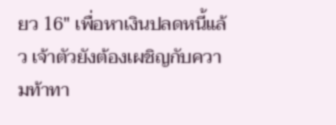ยว 16" เพื่อหาเงินปลดหนี้แล้ว เจ้าตัวยังต้องเผชิญกับความท้าทา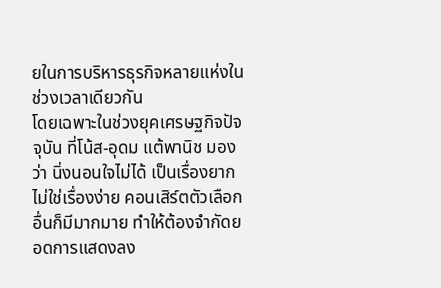ยในการบริหารธุรกิจหลายแห่งในช่วงเวลาเดียวกัน
โดยเฉพาะในช่วงยุคเศรษฐกิจปัจจุบัน ที่โน้ส-อุดม แต้พานิช มองว่า นิ่งนอนใจไม่ได้ เป็นเรื่องยากไม่ใช่เรื่องง่าย คอนเสิร์ตตัวเลือกอื่นก็มีมากมาย ทำให้ต้องจำกัดยอดการแสดงลง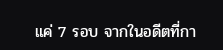แค่ 7 รอบ จากในอดีตที่กา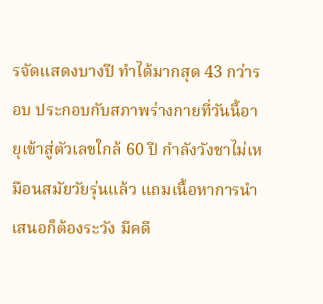รจัดแสดงบางปี ทำได้มากสุด 43 กว่ารอบ ประกอบกับสภาพร่างกายที่วันนี้อายุเข้าสู่ตัวเลขใกล้ 60 ปี กำลังวังชาไม่เหมือนสมัยวัยรุ่นแล้ว แถมเนื้อหาการนำเสนอก็ต้องระวัง มีคดี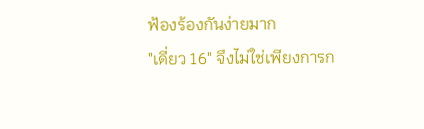ฟ้องร้องกันง่ายมาก
"เดี่ยว 16" จึงไม่ใช่เพียงการก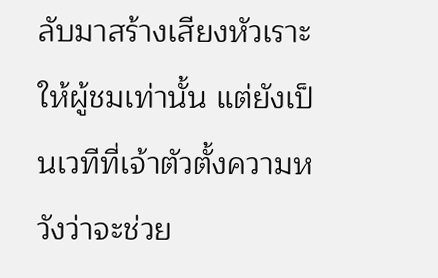ลับมาสร้างเสียงหัวเราะให้ผู้ชมเท่านั้น แต่ยังเป็นเวทีที่เจ้าตัวตั้งความหวังว่าจะช่วย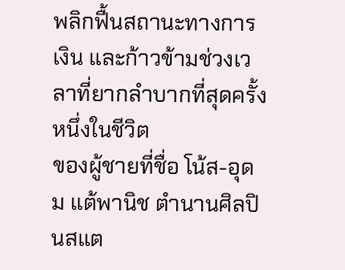พลิกฟื้นสถานะทางการเงิน และก้าวข้ามช่วงเวลาที่ยากลำบากที่สุดครั้งหนึ่งในชีวิต
ของผู้ชายที่ชื่อ โน้ส-อุดม แต้พานิช ตำนานศิลปินสแต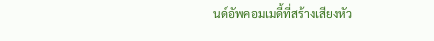นด์อัพคอมเมดี้ที่สร้างเสียงหัว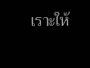เราะให้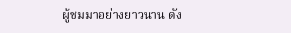ผู้ชมมาอย่างยาวนาน ดัง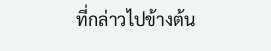ที่กล่าวไปข้างต้น